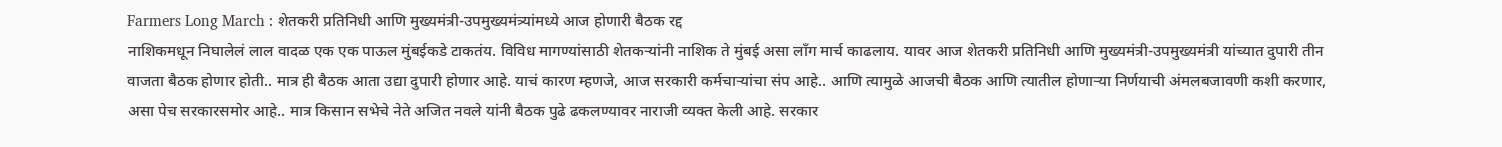Farmers Long March : शेतकरी प्रतिनिधी आणि मुख्यमंत्री-उपमुख्यमंत्र्यांमध्ये आज होणारी बैठक रद्द
नाशिकमधून निघालेलं लाल वादळ एक एक पाऊल मुंबईकडे टाकतंय. विविध मागण्यांसाठी शेतकऱ्यांनी नाशिक ते मुंबई असा लाँग मार्च काढलाय. यावर आज शेतकरी प्रतिनिधी आणि मुख्यमंत्री-उपमुख्यमंत्री यांच्यात दुपारी तीन वाजता बैठक होणार होती.. मात्र ही बैठक आता उद्या दुपारी होणार आहे. याचं कारण म्हणजे, आज सरकारी कर्मचाऱ्यांचा संप आहे.. आणि त्यामुळे आजची बैठक आणि त्यातील होणाऱ्या निर्णयाची अंमलबजावणी कशी करणार, असा पेच सरकारसमोर आहे.. मात्र किसान सभेचे नेते अजित नवले यांनी बैठक पुढे ढकलण्यावर नाराजी व्यक्त केली आहे. सरकार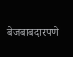बेजबाबदारपणे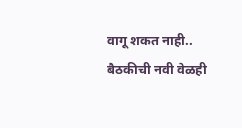वागू शकत नाही.. बैठकीची नवी वेळही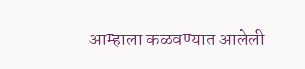आम्हाला कळवण्यात आलेली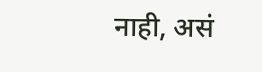नाही, असं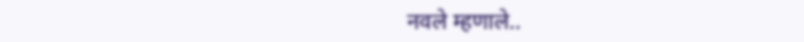नवले म्हणाले..